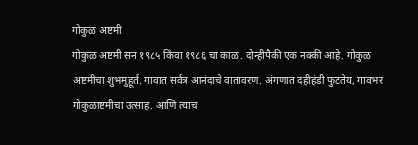गोकुळ अष्टमी
गोकुळ अष्टमी सन १९८५ किंवा १९८६ चा काळ. दोन्हीपैकी एक नक्की आहे. गोकुळ अष्टमीचा शुभमुहूर्त. गावात सर्वत्र आनंदाचे वातावरण. अंगणात दहीहंडी फुटतेय, गावभर गोकुळाष्टमीचा उत्साह. आणि त्याच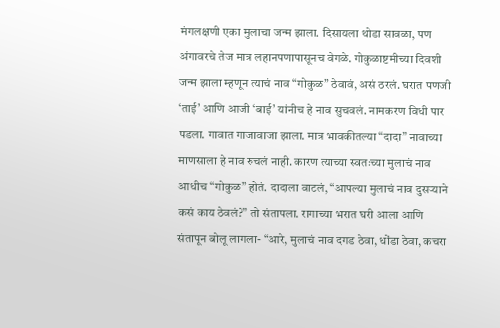मंगलक्षणी एका मुलाचा जन्म झाला. दिसायला थोडा सावळा, पण अंगावरचे तेज मात्र लहानपणापासूनच वेगळे. गोकुळाष्टमीच्या दिवशी जन्म झाला म्हणून त्याचं नाव “गोकुळ” ठेवावं, असं ठरलं. घरात पणजी ‘ताई’ आणि आजी ‘बाई’ यांनीच हे नाव सुचवलं. नामकरण विधी पार पडला. गावात गाजावाजा झाला. मात्र भावकीतल्या “दादा” नावाच्या माणसाला हे नाव रुचलं नाही. कारण त्याच्या स्वतःच्या मुलाचं नाव आधीच “गोकुळ” होतं. दादाला वाटलं, “आपल्या मुलाचं नाव दुसऱ्याने कसं काय ठेवलं?” तो संतापला. रागाच्या भरात घरी आला आणि संतापून बोलू लागला- “आरे, मुलाचं नाव दगड ठेवा, धोंडा ठेवा, कचरा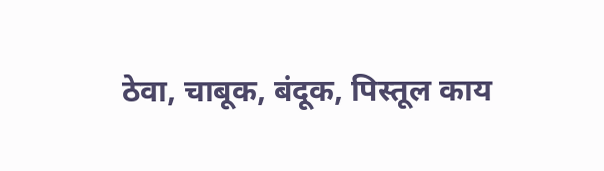ठेवा, चाबूक, बंदूक, पिस्तूल काय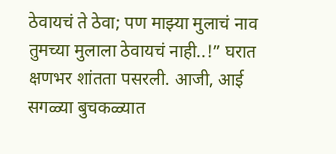ठेवायचं ते ठेवा; पण माझ्या मुलाचं नाव तुमच्या मुलाला ठेवायचं नाही..!” घरात क्षणभर शांतता पसरली. आजी, आई सगळ्या बुचकळ्यात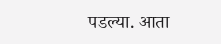पडल्या. आता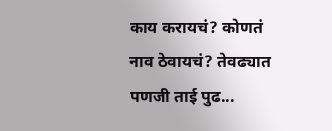काय करायचं? कोणतं नाव ठेवायचं? तेवढ्यात पणजी ताई पुढ...